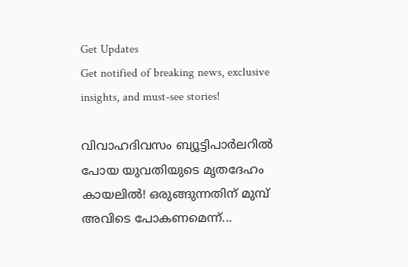Get Updates
Get notified of breaking news, exclusive insights, and must-see stories!

വിവാഹദിവസം ബ്യൂട്ടിപാർലറിൽ പോയ യുവതിയുടെ മൃതദേഹം കായലിൽ! ഒരുങ്ങുന്നതിന് മുമ്പ് അവിടെ പോകണമെന്ന്...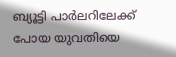ബ്യൂട്ടി പാർലറിലേക്ക് പോയ യുവതിയെ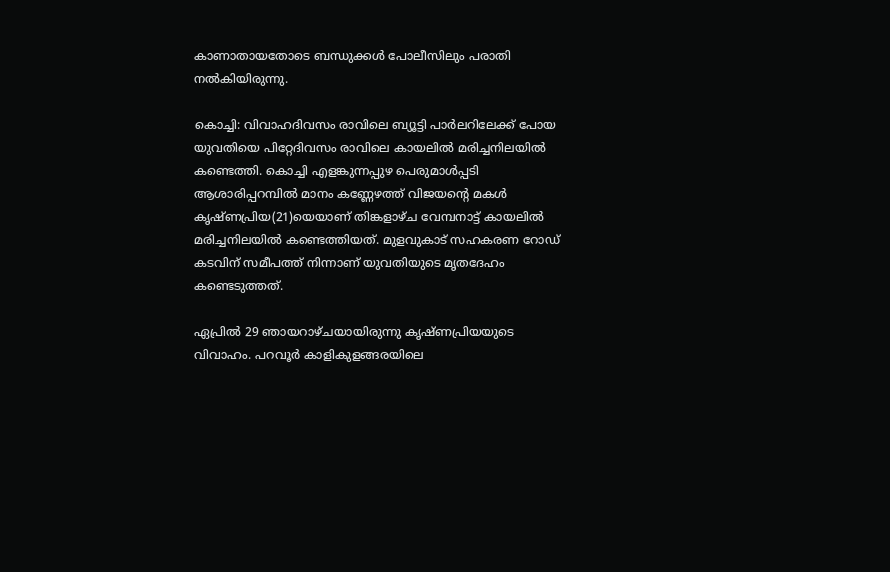കാണാതായതോടെ ബന്ധുക്കൾ പോലീസിലും പരാതി നൽകിയിരുന്നു.

കൊച്ചി: വിവാഹദിവസം രാവിലെ ബ്യൂട്ടി പാർലറിലേക്ക് പോയ യുവതിയെ പിറ്റേദിവസം രാവിലെ കായലിൽ മരിച്ചനിലയിൽ കണ്ടെത്തി. കൊച്ചി എളങ്കുന്നപ്പുഴ പെരുമാൾപ്പടി ആശാരിപ്പറമ്പിൽ മാനം കണ്ണേഴത്ത് വിജയന്റെ മകൾ കൃഷ്ണപ്രിയ(21)യെയാണ് തിങ്കളാഴ്ച വേമ്പനാട്ട് കായലിൽ മരിച്ചനിലയിൽ കണ്ടെത്തിയത്. മുളവുകാട് സഹകരണ റോഡ് കടവിന് സമീപത്ത് നിന്നാണ് യുവതിയുടെ മൃതദേഹം കണ്ടെടുത്തത്.

ഏപ്രിൽ 29 ഞായറാഴ്ചയായിരുന്നു കൃഷ്ണപ്രിയയുടെ വിവാഹം. പറവൂർ കാളികുളങ്ങരയിലെ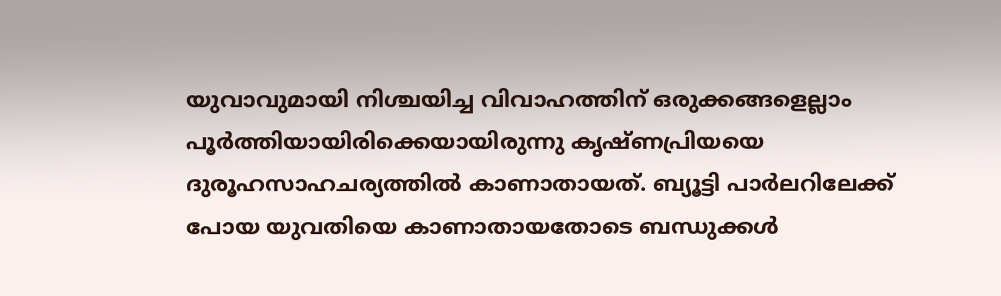യുവാവുമായി നിശ്ചയിച്ച വിവാഹത്തിന് ഒരുക്കങ്ങളെല്ലാം പൂർത്തിയായിരിക്കെയായിരുന്നു കൃഷ്ണപ്രിയയെ ദുരൂഹസാഹചര്യത്തിൽ കാണാതായത്. ബ്യൂട്ടി പാർലറിലേക്ക് പോയ യുവതിയെ കാണാതായതോടെ ബന്ധുക്കൾ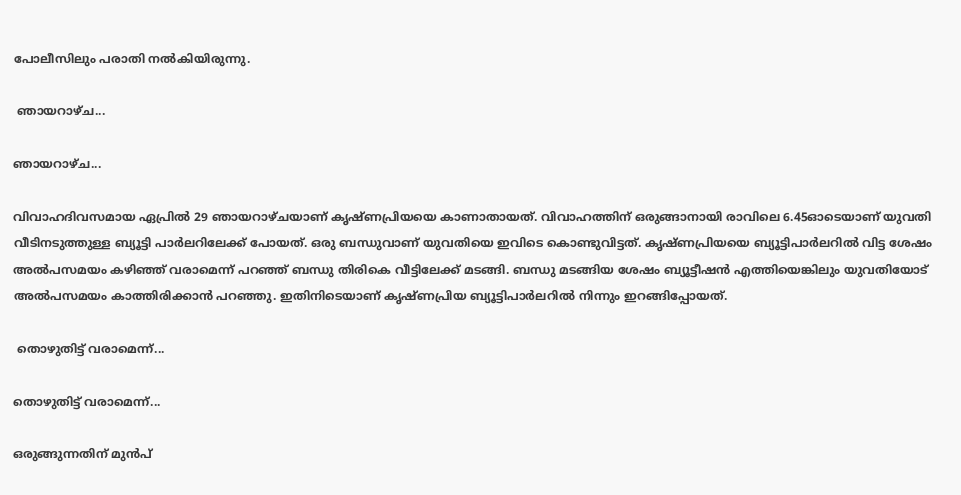പോലീസിലും പരാതി നൽകിയിരുന്നു.

 ഞായറാഴ്ച...

ഞായറാഴ്ച...

വിവാഹദിവസമായ ഏപ്രിൽ 29 ഞായറാഴ്ചയാണ് കൃഷ്ണപ്രിയയെ കാണാതായത്. വിവാഹത്തിന് ഒരുങ്ങാനായി രാവിലെ 6.45ഓടെയാണ് യുവതി വീടിനടുത്തുള്ള ബ്യൂട്ടി പാർലറിലേക്ക് പോയത്. ഒരു ബന്ധുവാണ് യുവതിയെ ഇവിടെ കൊണ്ടുവിട്ടത്. കൃഷ്ണപ്രിയയെ ബ്യൂട്ടിപാർലറിൽ വിട്ട ശേഷം അൽപസമയം കഴിഞ്ഞ് വരാമെന്ന് പറഞ്ഞ് ബന്ധു തിരികെ വീട്ടിലേക്ക് മടങ്ങി. ബന്ധു മടങ്ങിയ ശേഷം ബ്യൂട്ടീഷൻ എത്തിയെങ്കിലും യുവതിയോട് അൽപസമയം കാത്തിരിക്കാൻ പറഞ്ഞു. ഇതിനിടെയാണ് കൃഷ്ണപ്രിയ ബ്യൂട്ടിപാർലറിൽ നിന്നും ഇറങ്ങിപ്പോയത്.

 തൊഴുതിട്ട് വരാമെന്ന്...

തൊഴുതിട്ട് വരാമെന്ന്...

ഒരുങ്ങുന്നതിന് മുൻപ്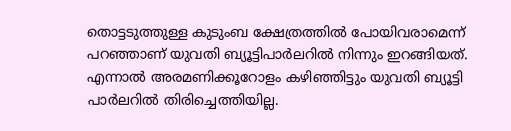തൊട്ടടുത്തുള്ള കുടുംബ ക്ഷേത്രത്തിൽ പോയിവരാമെന്ന് പറഞ്ഞാണ് യുവതി ബ്യൂട്ടിപാർലറിൽ നിന്നും ഇറങ്ങിയത്. എന്നാൽ അരമണിക്കൂറോളം കഴിഞ്ഞിട്ടും യുവതി ബ്യൂട്ടി പാർലറിൽ തിരിച്ചെത്തിയില്ല.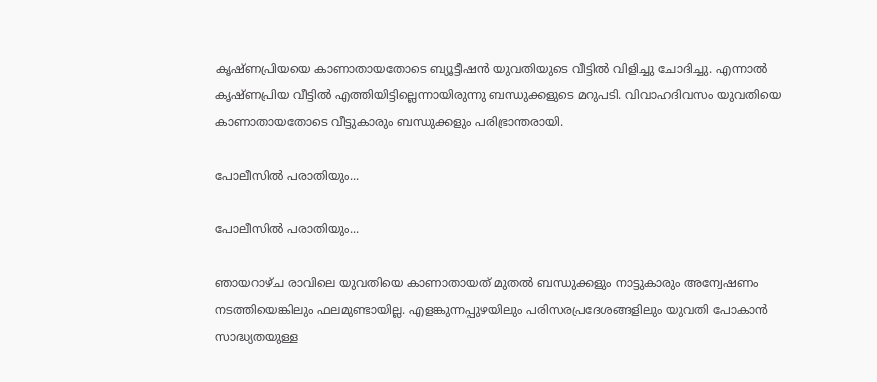കൃഷ്ണപ്രിയയെ കാണാതായതോടെ ബ്യൂട്ടീഷൻ യുവതിയുടെ വീട്ടിൽ വിളിച്ചു ചോദിച്ചു. എന്നാൽ കൃഷ്ണപ്രിയ വീട്ടിൽ എത്തിയിട്ടില്ലെന്നായിരുന്നു ബന്ധുക്കളുടെ മറുപടി. വിവാഹദിവസം യുവതിയെ കാണാതായതോടെ വീട്ടുകാരും ബന്ധുക്കളും പരിഭ്രാന്തരായി.

പോലീസിൽ പരാതിയും...

പോലീസിൽ പരാതിയും...

ഞായറാഴ്ച രാവിലെ യുവതിയെ കാണാതായത് മുതൽ ബന്ധുക്കളും നാട്ടുകാരും അന്വേഷണം നടത്തിയെങ്കിലും ഫലമുണ്ടായില്ല. എളങ്കുന്നപ്പുഴയിലും പരിസരപ്രദേശങ്ങളിലും യുവതി പോകാൻ സാദ്ധ്യതയുള്ള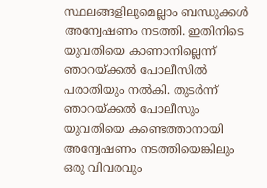സ്ഥലങ്ങളിലുമെല്ലാം ബന്ധുക്കൾ അന്വേഷണം നടത്തി. ഇതിനിടെ യുവതിയെ കാണാനില്ലെന്ന് ഞാറയ്ക്കൽ പോലീസിൽ പരാതിയും നൽകി. തുടർന്ന് ഞാറയ്ക്കൽ പോലീസും യുവതിയെ കണ്ടെത്താനായി അന്വേഷണം നടത്തിയെങ്കിലും ഒരു വിവരവും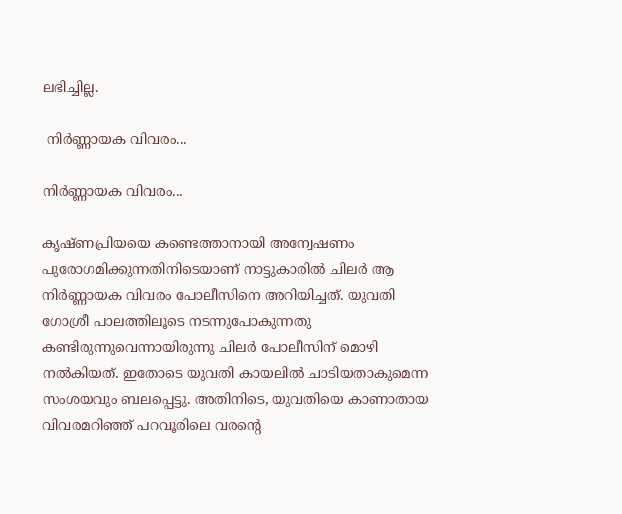ലഭിച്ചില്ല.

 നിർണ്ണായക വിവരം...

നിർണ്ണായക വിവരം...

കൃഷ്ണപ്രിയയെ കണ്ടെത്താനായി അന്വേഷണം പുരോഗമിക്കുന്നതിനിടെയാണ് നാട്ടുകാരിൽ ചിലർ ആ നിർണ്ണായക വിവരം പോലീസിനെ അറിയിച്ചത്. യുവതി ഗോശ്രീ പാലത്തിലൂടെ നടന്നുപോകുന്നതു കണ്ടിരുന്നുവെന്നായിരുന്നു ചിലർ പോലീസിന് മൊഴി നൽകിയത്. ഇതോടെ യുവതി കായലിൽ ചാടിയതാകുമെന്ന സംശയവും ബലപ്പെട്ടു. അതിനിടെ, യുവതിയെ കാണാതായ വിവരമറിഞ്ഞ് പറവൂരിലെ വരന്റെ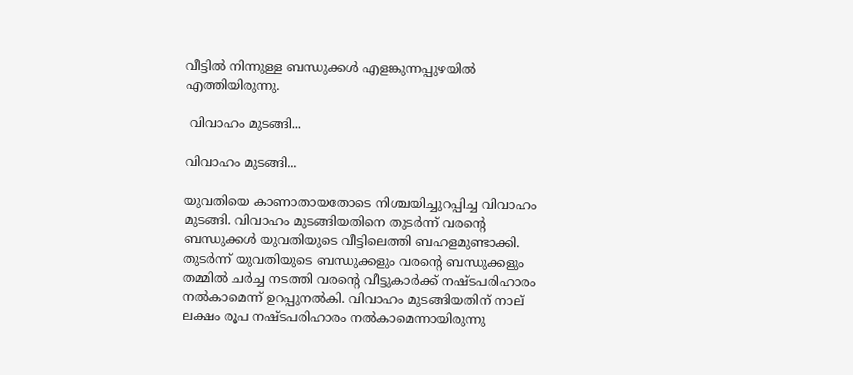വീട്ടിൽ നിന്നുള്ള ബന്ധുക്കൾ എളങ്കുന്നപ്പുഴയിൽ എത്തിയിരുന്നു.

 വിവാഹം മുടങ്ങി...

വിവാഹം മുടങ്ങി...

യുവതിയെ കാണാതായതോടെ നിശ്ചയിച്ചുറപ്പിച്ച വിവാഹം മുടങ്ങി. വിവാഹം മുടങ്ങിയതിനെ തുടർന്ന് വരന്റെ ബന്ധുക്കൾ യുവതിയുടെ വീട്ടിലെത്തി ബഹളമുണ്ടാക്കി. തുടർന്ന് യുവതിയുടെ ബന്ധുക്കളും വരന്റെ ബന്ധുക്കളും തമ്മിൽ ചർച്ച നടത്തി വരന്റെ വീട്ടുകാർക്ക് നഷ്ടപരിഹാരം നൽകാമെന്ന് ഉറപ്പുനൽകി. വിവാഹം മുടങ്ങിയതിന് നാല് ലക്ഷം രൂപ നഷ്ടപരിഹാരം നൽകാമെന്നായിരുന്നു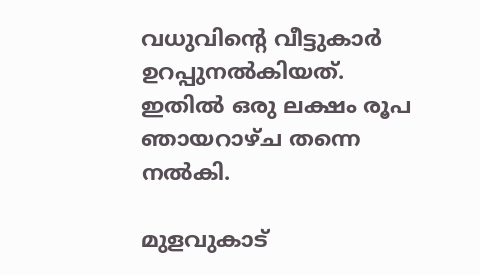വധുവിന്റെ വീട്ടുകാർ ഉറപ്പുനൽകിയത്. ഇതിൽ ഒരു ലക്ഷം രൂപ ഞായറാഴ്ച തന്നെ നൽകി.

മുളവുകാട്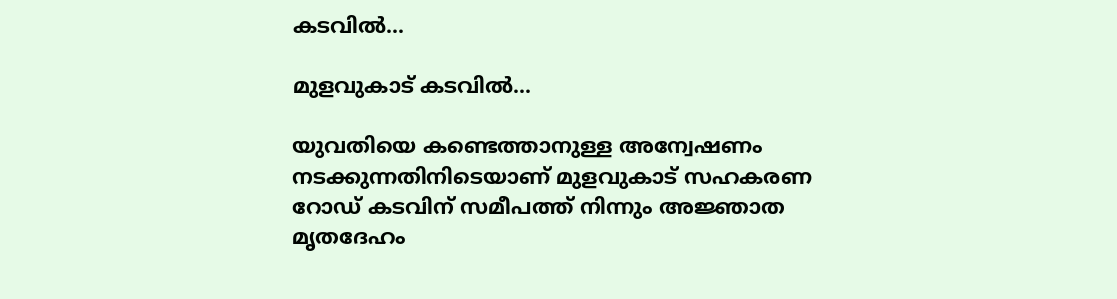കടവിൽ...

മുളവുകാട് കടവിൽ...

യുവതിയെ കണ്ടെത്താനുള്ള അന്വേഷണം നടക്കുന്നതിനിടെയാണ് മുളവുകാട് സഹകരണ റോഡ് കടവിന് സമീപത്ത് നിന്നും അജ്ഞാത മൃതദേഹം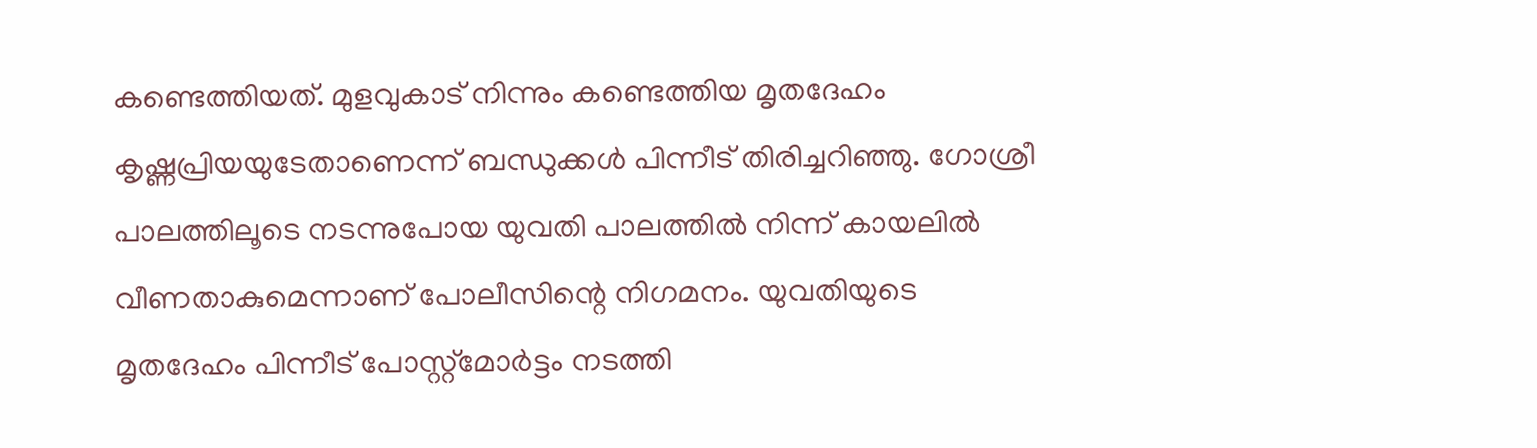കണ്ടെത്തിയത്. മുളവുകാട് നിന്നും കണ്ടെത്തിയ മൃതദേഹം കൃഷ്ണപ്രിയയുടേതാണെന്ന് ബന്ധുക്കൾ പിന്നീട് തിരിച്ചറിഞ്ഞു. ഗോശ്രീ പാലത്തിലൂടെ നടന്നുപോയ യുവതി പാലത്തിൽ നിന്ന് കായലിൽ വീണതാകുമെന്നാണ് പോലീസിന്റെ നിഗമനം. യുവതിയുടെ മൃതദേഹം പിന്നീട് പോസ്റ്റ്മോർട്ടം നടത്തി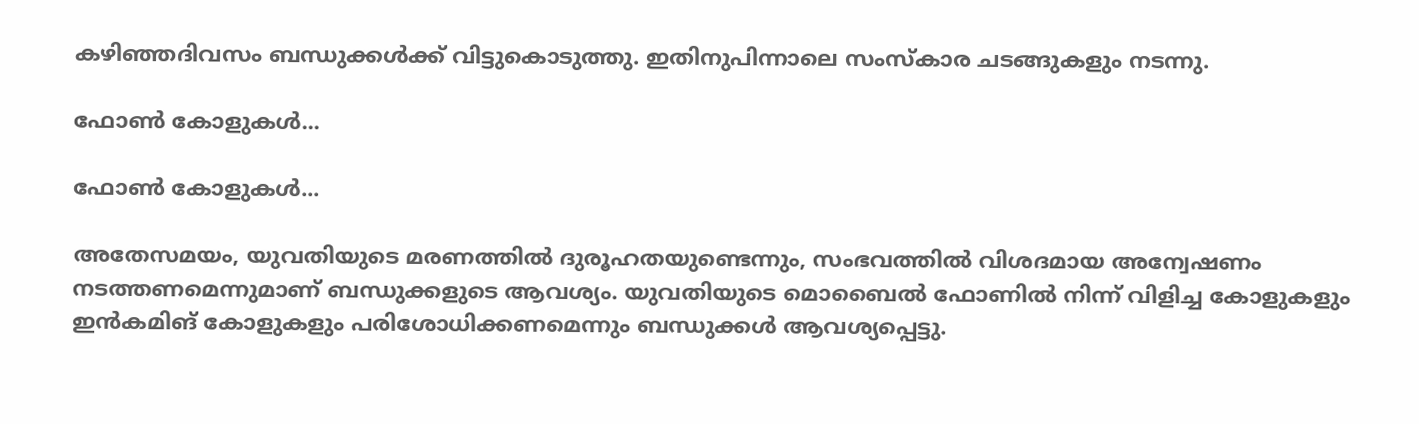കഴിഞ്ഞദിവസം ബന്ധുക്കൾക്ക് വിട്ടുകൊടുത്തു. ഇതിനുപിന്നാലെ സംസ്കാര ചടങ്ങുകളും നടന്നു.

ഫോൺ കോളുകൾ...

ഫോൺ കോളുകൾ...

അതേസമയം, യുവതിയുടെ മരണത്തിൽ ദുരൂഹതയുണ്ടെന്നും, സംഭവത്തിൽ വിശദമായ അന്വേഷണം നടത്തണമെന്നുമാണ് ബന്ധുക്കളുടെ ആവശ്യം. യുവതിയുടെ മൊബൈൽ ഫോണിൽ നിന്ന് വിളിച്ച കോളുകളും ഇൻകമിങ് കോളുകളും പരിശോധിക്കണമെന്നും ബന്ധുക്കൾ ആവശ്യപ്പെട്ടു.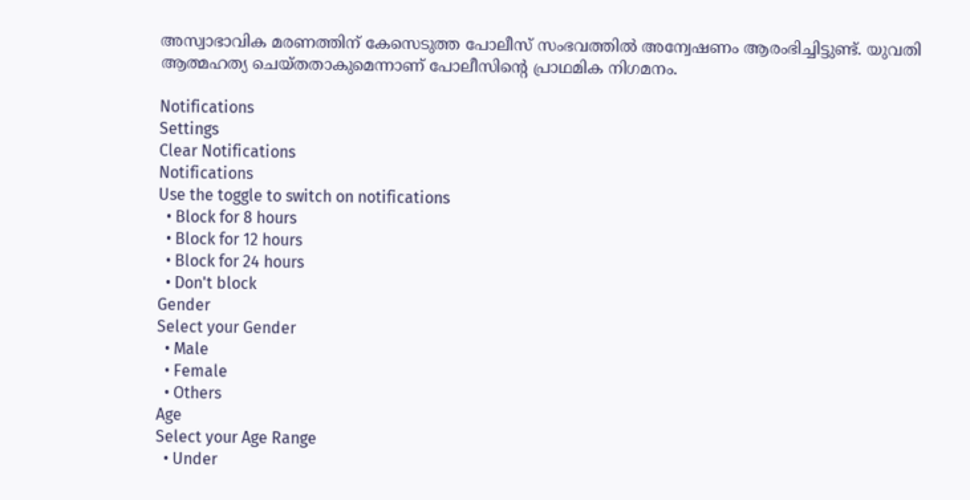അസ്വാഭാവിക മരണത്തിന് കേസെടുത്ത പോലീസ് സംഭവത്തിൽ അന്വേഷണം ആരംഭിച്ചിട്ടുണ്ട്. യുവതി ആത്മഹത്യ ചെയ്തതാകുമെന്നാണ് പോലീസിന്റെ പ്രാഥമിക നിഗമനം.

Notifications
Settings
Clear Notifications
Notifications
Use the toggle to switch on notifications
  • Block for 8 hours
  • Block for 12 hours
  • Block for 24 hours
  • Don't block
Gender
Select your Gender
  • Male
  • Female
  • Others
Age
Select your Age Range
  • Under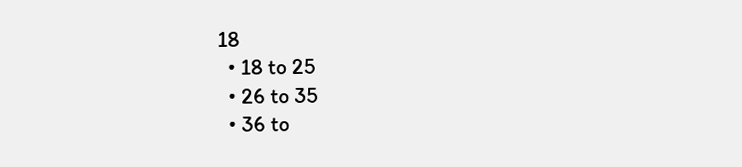18
  • 18 to 25
  • 26 to 35
  • 36 to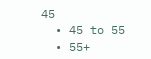45
  • 45 to 55
  • 55+